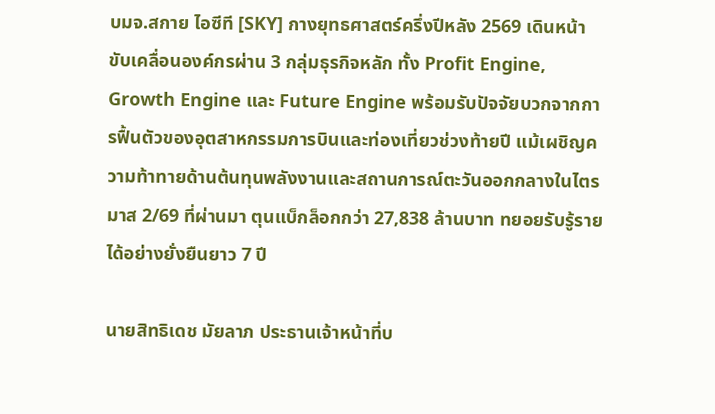บมจ.สกาย ไอซีที [SKY] กางยุทธศาสตร์ครึ่งปีหลัง 2569 เดินหน้าขับเคลื่อนองค์กรผ่าน 3 กลุ่มธุรกิจหลัก ทั้ง Profit Engine, Growth Engine และ Future Engine พร้อมรับปัจจัยบวกจากการฟื้นตัวของอุตสาหกรรมการบินและท่องเที่ยวช่วงท้ายปี แม้เผชิญความท้าทายด้านต้นทุนพลังงานและสถานการณ์ตะวันออกกลางในไตรมาส 2/69 ที่ผ่านมา ตุนแบ็กล็อกกว่า 27,838 ล้านบาท ทยอยรับรู้รายได้อย่างยั่งยืนยาว 7 ปี

นายสิทธิเดช มัยลาภ ประธานเจ้าหน้าที่บ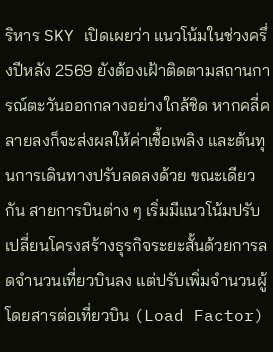ริหาร SKY เปิดเผยว่า แนวโน้มในช่วงครึ่งปีหลัง 2569 ยังต้องเฝ้าติดตามสถานการณ์ตะวันออกกลางอย่างใกล้ชิด หากคลี่คลายลงก็จะส่งผลให้ค่าเชื้อเพลิง และต้นทุนการเดินทางปรับลดลงด้วย ขณะเดียวกัน สายการบินต่าง ๆ เริ่มมีแนวโน้มปรับเปลี่ยนโครงสร้างธุรกิจระยะสั้นด้วยการลดจำนวนเที่ยวบินลง แต่ปรับเพิ่มจำนวนผู้โดยสารต่อเที่ยวบิน (Load Factor)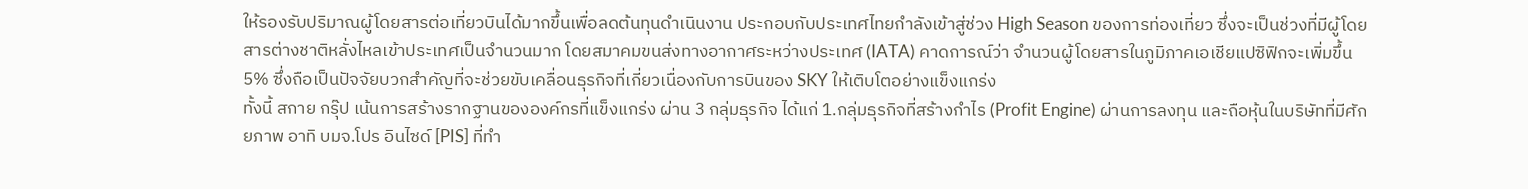ให้รองรับปริมาณผู้โดยสารต่อเที่ยวบินได้มากขึ้นเพื่อลดต้นทุนดำเนินงาน ประกอบกับประเทศไทยกำลังเข้าสู่ช่วง High Season ของการท่องเที่ยว ซึ่งจะเป็นช่วงที่มีผู้โดยสารต่างชาติหลั่งไหลเข้าประเทศเป็นจำนวนมาก โดยสมาคมขนส่งทางอากาศระหว่างประเทศ (IATA) คาดการณ์ว่า จำนวนผู้โดยสารในภูมิภาคเอเชียแปซิฟิกจะเพิ่มขึ้น 5% ซึ่งถือเป็นปัจจัยบวกสำคัญที่จะช่วยขับเคลื่อนธุรกิจที่เกี่ยวเนื่องกับการบินของ SKY ให้เติบโตอย่างแข็งแกร่ง
ทั้งนี้ สกาย กรุ๊ป เน้นการสร้างรากฐานขององค์กรที่แข็งแกร่ง ผ่าน 3 กลุ่มธุรกิจ ได้แก่ 1.กลุ่มธุรกิจที่สร้างกำไร (Profit Engine) ผ่านการลงทุน และถือหุ้นในบริษัทที่มีศักยภาพ อาทิ บมจ.โปร อินไซด์ [PIS] ที่ทำ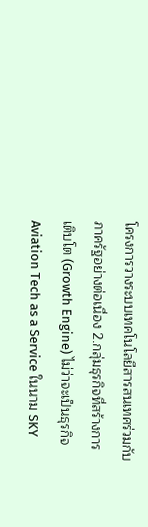โครงการวางระบบเทคโนโลยีสารสนเทศร่วมกับภาครัฐอย่างต่อเนื่อง 2.กลุ่มธุรกิจที่สร้างการเติบโต (Growth Engine) ไม่ว่าจะเป็นธุรกิจ Aviation Tech as a Service ในนาม SKY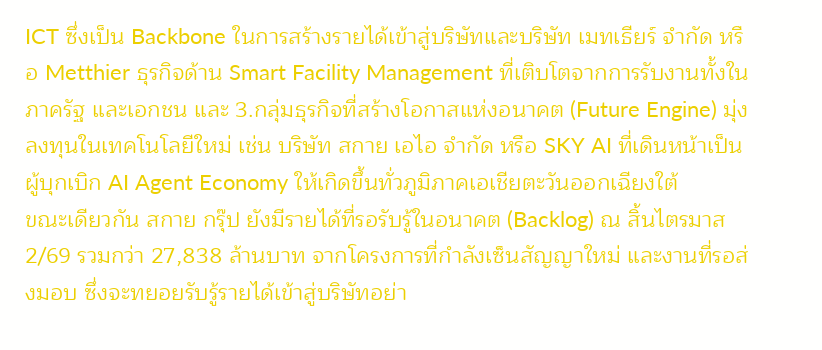ICT ซึ่งเป็น Backbone ในการสร้างรายได้เข้าสู่บริษัทและบริษัท เมทเธียร์ จำกัด หรือ Metthier ธุรกิจด้าน Smart Facility Management ที่เติบโตจากการรับงานทั้งในภาครัฐ และเอกชน และ 3.กลุ่มธุรกิจที่สร้างโอกาสแห่งอนาคต (Future Engine) มุ่งลงทุนในเทคโนโลยีใหม่ เช่น บริษัท สกาย เอไอ จำกัด หรือ SKY AI ที่เดินหน้าเป็นผู้บุกเบิก AI Agent Economy ให้เกิดขึ้นทั่วภูมิภาคเอเชียตะวันออกเฉียงใต้
ขณะเดียวกัน สกาย กรุ๊ป ยังมีรายได้ที่รอรับรู้ในอนาคต (Backlog) ณ สิ้นไตรมาส 2/69 รวมกว่า 27,838 ล้านบาท จากโครงการที่กำลังเซ็นสัญญาใหม่ และงานที่รอส่งมอบ ซึ่งจะทยอยรับรู้รายได้เข้าสู่บริษัทอย่า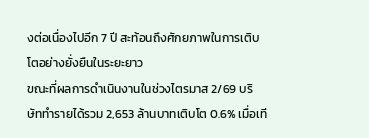งต่อเนื่องไปอีก 7 ปี สะท้อนถึงศักยภาพในการเติบโตอย่างยั่งยืนในระยะยาว
ขณะที่ผลการดำเนินงานในช่วงไตรมาส 2/69 บริษัททำรายได้รวม 2,653 ล้านบาทเติบโต 0.6% เมื่อเที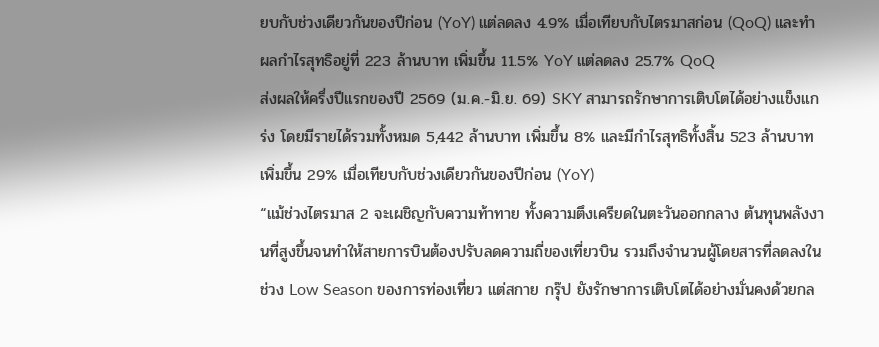ยบกับช่วงเดียวกันของปีก่อน (YoY) แต่ลดลง 4.9% เมื่อเทียบกับไตรมาสก่อน (QoQ) และทำผลกำไรสุทธิอยู่ที่ 223 ล้านบาท เพิ่มขึ้น 11.5% YoY แต่ลดลง 25.7% QoQ
ส่งผลให้ครึ่งปีแรกของปี 2569 (ม.ค.-มิ.ย. 69) SKY สามารถรักษาการเติบโตได้อย่างแข็งแกร่ง โดยมีรายได้รวมทั้งหมด 5,442 ล้านบาท เพิ่มขึ้น 8% และมีกำไรสุทธิทั้งสิ้น 523 ล้านบาท เพิ่มขึ้น 29% เมื่อเทียบกับช่วงเดียวกันของปีก่อน (YoY)
“แม้ช่วงไตรมาส 2 จะเผชิญกับความท้าทาย ทั้งความตึงเครียดในตะวันออกกลาง ต้นทุนพลังงานที่สูงขึ้นจนทำให้สายการบินต้องปรับลดความถี่ของเที่ยวบิน รวมถึงจำนวนผู้โดยสารที่ลดลงในช่วง Low Season ของการท่องเที่ยว แต่สกาย กรุ๊ป ยังรักษาการเติบโตได้อย่างมั่นคงด้วยกล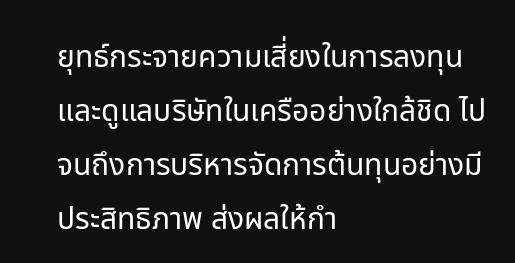ยุทธ์กระจายความเสี่ยงในการลงทุน และดูแลบริษัทในเครืออย่างใกล้ชิด ไปจนถึงการบริหารจัดการต้นทุนอย่างมีประสิทธิภาพ ส่งผลให้กำ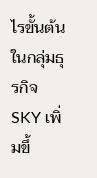ไรขั้นต้นในกลุ่มธุรกิจ SKY เพิ่มขึ้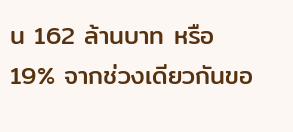น 162 ล้านบาท หรือ 19% จากช่วงเดียวกันขอ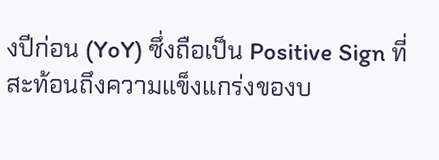งปีก่อน (YoY) ซึ่งถือเป็น Positive Sign ที่สะท้อนถึงความแข็งแกร่งของบ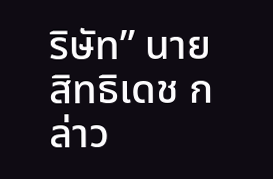ริษัท” นายสิทธิเดช กล่าว